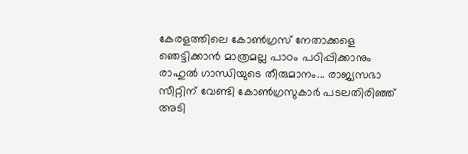കേരളത്തിലെ കോൺഗ്രസ് നേതാക്കളെ ഞെട്ടിക്കാൻ മാത്രമല്ല പാഠം പഠിപ്പിക്കാനും രാഹുൽ ഗാന്ധിയുടെ തീരുമാനം... രാജ്യസഭാ സീറ്റിന് വേണ്ടി കോൺഗ്രസുകാർ പടലതിരിഞ്ഞ് അടി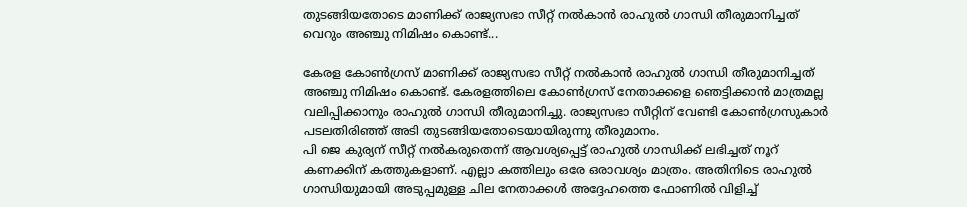തുടങ്ങിയതോടെ മാണിക്ക് രാജ്യസഭാ സീറ്റ് നൽകാൻ രാഹുൽ ഗാന്ധി തീരുമാനിച്ചത് വെറും അഞ്ചു നിമിഷം കൊണ്ട്...

കേരള കോൺഗ്രസ് മാണിക്ക് രാജ്യസഭാ സീറ്റ് നൽകാൻ രാഹുൽ ഗാന്ധി തീരുമാനിച്ചത് അഞ്ചു നിമിഷം കൊണ്ട്. കേരളത്തിലെ കോൺഗ്രസ് നേതാക്കളെ ഞെട്ടിക്കാൻ മാത്രമല്ല വലിപ്പിക്കാനും രാഹുൽ ഗാന്ധി തീരുമാനിച്ചു. രാജ്യസഭാ സീറ്റിന് വേണ്ടി കോൺഗ്രസുകാർ പടലതിരിഞ്ഞ് അടി തുടങ്ങിയതോടെയായിരുന്നു തീരുമാനം.
പി ജെ കുര്യന് സീറ്റ് നൽകരുതെന്ന് ആവശ്യപ്പെട്ട് രാഹുൽ ഗാന്ധിക്ക് ലഭിച്ചത് നൂറ് കണക്കിന് കത്തുകളാണ്. എല്ലാ കത്തിലും ഒരേ ഒരാവശ്യം മാത്രം. അതിനിടെ രാഹുൽ ഗാന്ധിയുമായി അടുപ്പമുള്ള ചില നേതാക്കൾ അദ്ദേഹത്തെ ഫോണിൽ വിളിച്ച്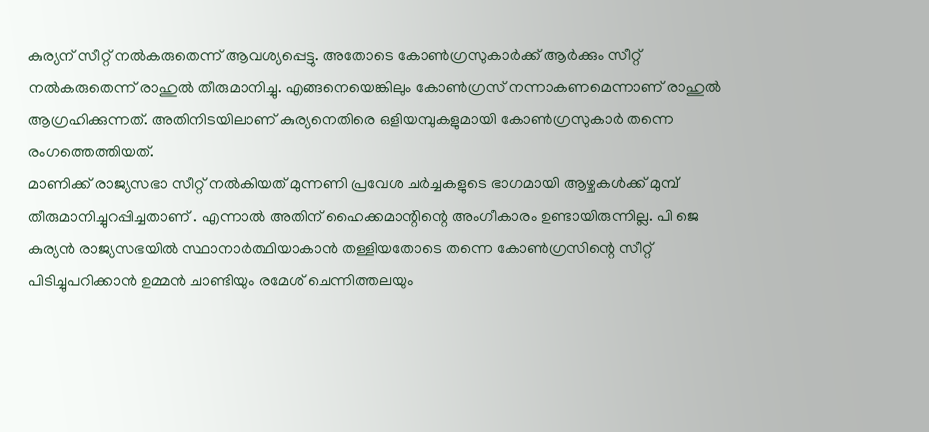കുര്യന് സീറ്റ് നൽകരുതെന്ന് ആവശ്യപ്പെട്ടു. അതോടെ കോൺഗ്രസുകാർക്ക് ആർക്കും സീറ്റ് നൽകരുതെന്ന് രാഹുൽ തീരുമാനിച്ചു. എങ്ങനെയെങ്കിലും കോൺഗ്രസ് നന്നാകണമെന്നാണ് രാഹുൽ ആഗ്രഹിക്കുന്നത്. അതിനിടയിലാണ് കുര്യനെതിരെ ഒളിയമ്പുകളുമായി കോൺഗ്രസുകാർ തന്നെ രംഗത്തെത്തിയത്.
മാണിക്ക് രാജ്യസഭാ സീറ്റ് നൽകിയത് മുന്നണി പ്രവേശ ചർച്ചകളുടെ ഭാഗമായി ആഴ്ചകൾക്ക് മുമ്പ് തീരുമാനിച്ചുറപ്പിച്ചതാണ് . എന്നാൽ അതിന് ഹൈക്കമാന്റിന്റെ അംഗീകാരം ഉണ്ടായിരുന്നില്ല. പി ജെ കുര്യൻ രാജ്യസഭയിൽ സ്ഥാനാർത്ഥിയാകാൻ തള്ളിയതോടെ തന്നെ കോൺഗ്രസിന്റെ സീറ്റ് പിടിച്ചുപറിക്കാൻ ഉമ്മൻ ചാണ്ടിയും രമേശ് ചെന്നിത്തലയും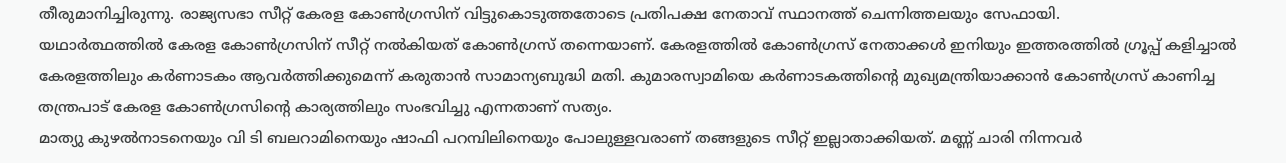തീരുമാനിച്ചിരുന്നു. രാജ്യസഭാ സീറ്റ് കേരള കോൺഗ്രസിന് വിട്ടുകൊടുത്തതോടെ പ്രതിപക്ഷ നേതാവ് സ്ഥാനത്ത് ചെന്നിത്തലയും സേഫായി.
യഥാർത്ഥത്തിൽ കേരള കോൺഗ്രസിന് സീറ്റ് നൽകിയത് കോൺഗ്രസ് തന്നെയാണ്. കേരളത്തിൽ കോൺഗ്രസ് നേതാക്കൾ ഇനിയും ഇത്തരത്തിൽ ഗ്രൂപ്പ് കളിച്ചാൽ കേരളത്തിലും കർണാടകം ആവർത്തിക്കുമെന്ന് കരുതാൻ സാമാന്യബുദ്ധി മതി. കുമാരസ്വാമിയെ കർണാടകത്തിന്റെ മുഖ്യമന്ത്രിയാക്കാൻ കോൺഗ്രസ് കാണിച്ച തന്ത്രപാട് കേരള കോൺഗ്രസിന്റെ കാര്യത്തിലും സംഭവിച്ചു എന്നതാണ് സത്യം.
മാത്യു കുഴൽനാടനെയും വി ടി ബലറാമിനെയും ഷാഫി പറമ്പിലിനെയും പോലുള്ളവരാണ് തങ്ങളുടെ സീറ്റ് ഇല്ലാതാക്കിയത്. മണ്ണ് ചാരി നിന്നവർ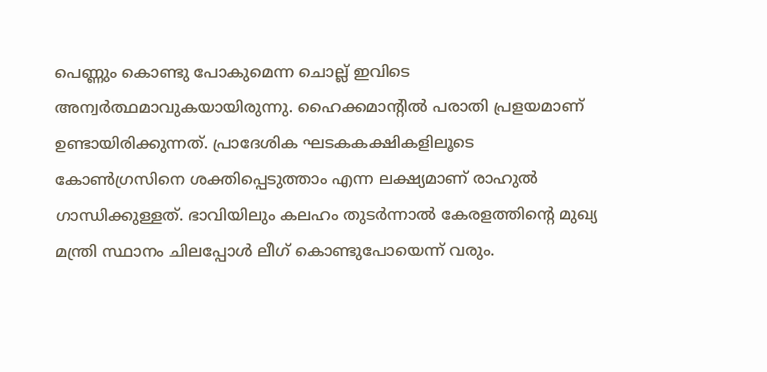പെണ്ണും കൊണ്ടു പോകുമെന്ന ചൊല്ല് ഇവിടെ അന്വർത്ഥമാവുകയായിരുന്നു. ഹൈക്കമാന്റിൽ പരാതി പ്രളയമാണ് ഉണ്ടായിരിക്കുന്നത്. പ്രാദേശിക ഘടകകക്ഷികളിലൂടെ കോൺഗ്രസിനെ ശക്തിപ്പെടുത്താം എന്ന ലക്ഷ്യമാണ് രാഹുൽ ഗാന്ധിക്കുള്ളത്. ഭാവിയിലും കലഹം തുടർന്നാൽ കേരളത്തിന്റെ മുഖ്യ മന്ത്രി സ്ഥാനം ചിലപ്പോൾ ലീഗ് കൊണ്ടുപോയെന്ന് വരും.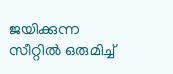ജയിക്കുന്ന സീറ്റിൽ ഒരുമിച്ച്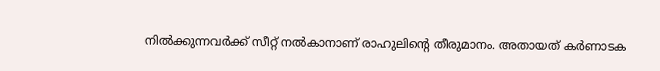നിൽക്കുന്നവർക്ക് സീറ്റ് നൽകാനാണ് രാഹുലിന്റെ തീരുമാനം. അതായത് കർണാടക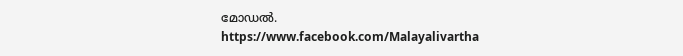മോഡൽ.
https://www.facebook.com/Malayalivartha